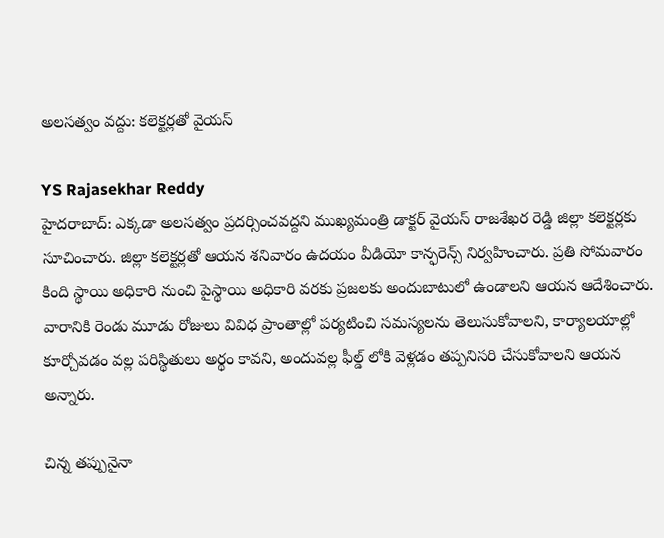అలసత్వం వద్దు: కలెక్టర్లతో వైయస్

YS Rajasekhar Reddy
హైదరాబాద్: ఎక్కడా అలసత్వం ప్రదర్సించవద్దని ముఖ్యమంత్రి డాక్టర్ వైయస్ రాజశేఖర రెడ్డి జిల్లా కలెక్టర్లకు సూచించారు. జిల్లా కలెక్టర్లతో ఆయన శనివారం ఉదయం వీడియో కాన్ఫరెన్స్ నిర్వహించారు. ప్రతి సోమవారం కింది స్థాయి అధికారి నుంచి పైస్థాయి అధికారి వరకు ప్రజలకు అందుబాటులో ఉండాలని ఆయన ఆదేశించారు. వారానికి రెండు మూడు రోజులు వివిధ ప్రాంతాల్లో పర్యటించి సమస్యలను తెలుసుకోవాలని, కార్యాలయాల్లో కూర్చోవడం వల్ల పరిస్థితులు అర్థం కావని, అందువల్ల ఫీల్డ్ లోకి వెళ్లడం తప్పనిసరి చేసుకోవాలని ఆయన అన్నారు.

చిన్న తప్పునైనా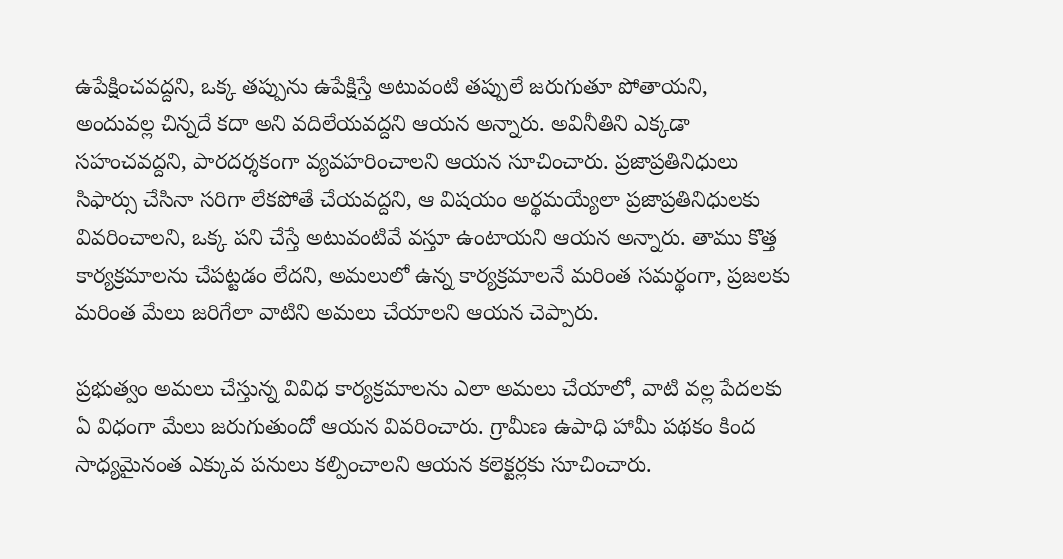ఉపేక్షించవద్దని, ఒక్క తప్పును ఉపేక్షిస్తే అటువంటి తప్పులే జరుగుతూ పోతాయని, అందువల్ల చిన్నదే కదా అని వదిలేయవద్దని ఆయన అన్నారు. అవినీతిని ఎక్కడా సహంచవద్దని, పారదర్శకంగా వ్యవహరించాలని ఆయన సూచించారు. ప్రజాప్రతినిధులు సిఫార్సు చేసినా సరిగా లేకపోతే చేయవద్దని, ఆ విషయం అర్థమయ్యేలా ప్రజాప్రతినిధులకు వివరించాలని, ఒక్క పని చేస్తే అటువంటివే వస్తూ ఉంటాయని ఆయన అన్నారు. తాము కొత్త కార్యక్రమాలను చేపట్టడం లేదని, అమలులో ఉన్న కార్యక్రమాలనే మరింత సమర్థంగా, ప్రజలకు మరింత మేలు జరిగేలా వాటిని అమలు చేయాలని ఆయన చెప్పారు.

ప్రభుత్వం అమలు చేస్తున్న వివిధ కార్యక్రమాలను ఎలా అమలు చేయాలో, వాటి వల్ల పేదలకు ఏ విధంగా మేలు జరుగుతుందో ఆయన వివరించారు. గ్రామీణ ఉపాధి హామీ పథకం కింద సాధ్యమైనంత ఎక్కువ పనులు కల్పించాలని ఆయన కలెక్టర్లకు సూచించారు.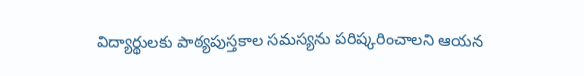విద్యార్థులకు పాఠ్యపుస్తకాల సమస్యను పరిష్కరించాలని ఆయన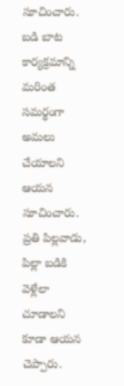సూచించారు. బడి బాట కార్యక్రమాన్ని మరింత సమర్థంగా అమలు చేయాలని ఆయన సూచించారు. ప్రతి పిల్లవాడు, పిల్లా బడికి వెళ్లేలా చూడాలని కూడా ఆయన చెప్పారు.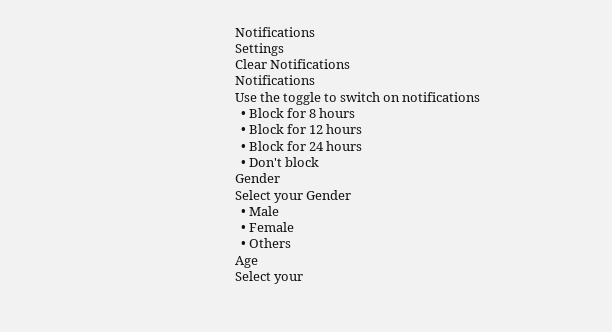Notifications
Settings
Clear Notifications
Notifications
Use the toggle to switch on notifications
  • Block for 8 hours
  • Block for 12 hours
  • Block for 24 hours
  • Don't block
Gender
Select your Gender
  • Male
  • Female
  • Others
Age
Select your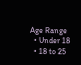Age Range
  • Under 18
  • 18 to 25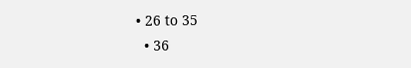• 26 to 35
  • 36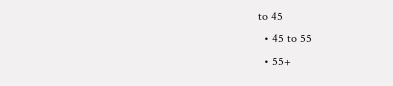to 45
  • 45 to 55
  • 55+